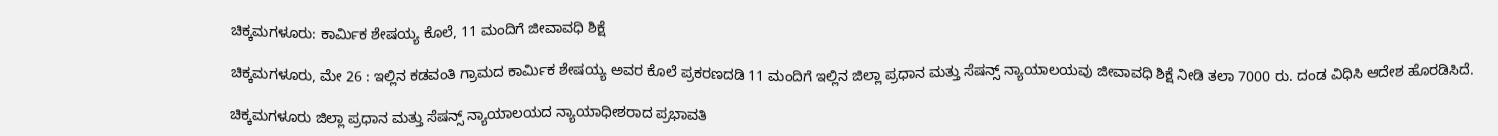ಚಿಕ್ಕಮಗಳೂರು: ಕಾರ್ಮಿಕ ಶೇಷಯ್ಯ ಕೊಲೆ, 11 ಮಂದಿಗೆ ಜೀವಾವಧಿ ಶಿಕ್ಷೆ

ಚಿಕ್ಕಮಗಳೂರು, ಮೇ 26 : ಇಲ್ಲಿನ ಕಡವಂತಿ ಗ್ರಾಮದ ಕಾರ್ಮಿಕ ಶೇಷಯ್ಯ ಅವರ ಕೊಲೆ ಪ್ರಕರಣದಡಿ 11 ಮಂದಿಗೆ ಇಲ್ಲಿನ ಜಿಲ್ಲಾ ಪ್ರಧಾನ ಮತ್ತು ಸೆಷನ್ಸ್ ನ್ಯಾಯಾಲಯವು ಜೀವಾವಧಿ ಶಿಕ್ಷೆ ನೀಡಿ ತಲಾ 7000 ರು. ದಂಡ ವಿಧಿಸಿ ಆದೇಶ ಹೊರಡಿಸಿದೆ.

ಚಿಕ್ಕಮಗಳೂರು ಜಿಲ್ಲಾ ಪ್ರಧಾನ ಮತ್ತು ಸೆಷನ್ಸ್ ನ್ಯಾಯಾಲಯದ ನ್ಯಾಯಾಧೀಶರಾದ ಪ್ರಭಾವತಿ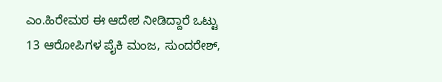ಎಂ.ಹಿರೇಮಠ ಈ ಆದೇಶ ನೀಡಿದ್ದಾರೆ ಒಟ್ಟು 13 ಆರೋಪಿಗಳ ಪೈಕಿ ಮಂಜ, ಸುಂದರೇಶ್,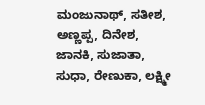ಮಂಜುನಾಥ್‌, ಸತೀಶ, ಅಣ್ಣಪ್ಪ, ದಿನೇಶ, ಜಾನಕಿ, ಸುಜಾತಾ, ಸುಧಾ, ರೇಣುಕಾ, ಲಕ್ಷ್ಮೀ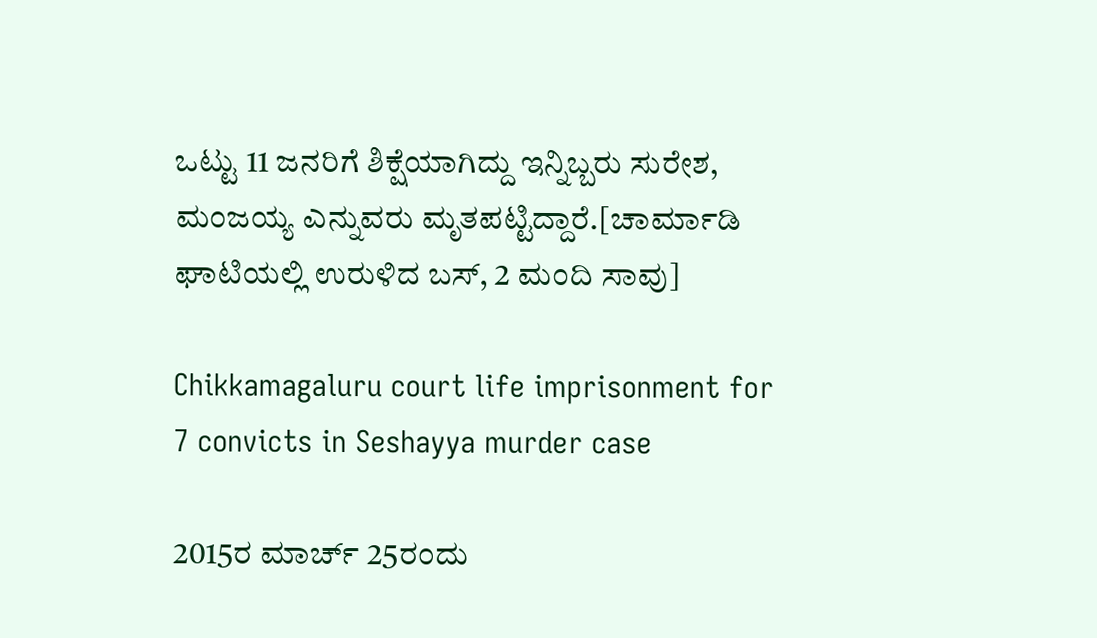ಒಟ್ಟು 11 ಜನರಿಗೆ ಶಿಕ್ಷೆಯಾಗಿದ್ದು ಇನ್ನಿಬ್ಬರು ಸುರೇಶ, ಮಂಜಯ್ಯ ಎನ್ನುವರು ಮೃತಪಟ್ಟಿದ್ದಾರೆ.[ಚಾರ್ಮಾಡಿ ಘಾಟಿಯಲ್ಲಿ ಉರುಳಿದ ಬಸ್, 2 ಮಂದಿ ಸಾವು]

Chikkamagaluru court life imprisonment for 7 convicts in Seshayya murder case

2015ರ ಮಾರ್ಚ್‌ 25ರಂದು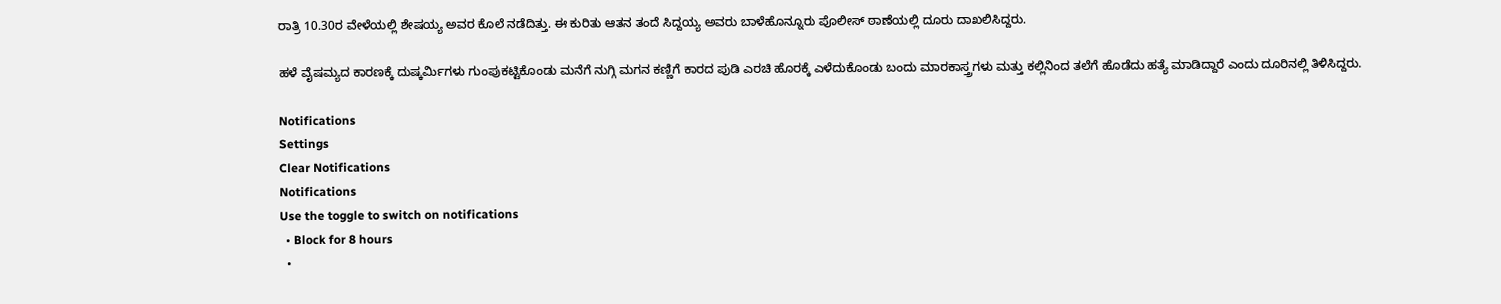ರಾತ್ರಿ 10.30ರ ವೇಳೆಯಲ್ಲಿ ಶೇಷಯ್ಯ ಅವರ ಕೊಲೆ ನಡೆದಿತ್ತು. ಈ ಕುರಿತು ಆತನ ತಂದೆ ಸಿದ್ದಯ್ಯ ಅವರು ಬಾಳೆಹೊನ್ನೂರು ಪೊಲೀಸ್‌ ಠಾಣೆಯಲ್ಲಿ ದೂರು ದಾಖಲಿಸಿದ್ದರು.

ಹಳೆ ವೈಷಮ್ಯದ ಕಾರಣಕ್ಕೆ ದುಷ್ಕರ್ಮಿಗಳು ಗುಂಪುಕಟ್ಟಿಕೊಂಡು ಮನೆಗೆ ನುಗ್ಗಿ ಮಗನ ಕಣ್ಣಿಗೆ ಕಾರದ ಪುಡಿ ಎರಚಿ ಹೊರಕ್ಕೆ ಎಳೆದುಕೊಂಡು ಬಂದು ಮಾರಕಾಸ್ತ್ರಗಳು ಮತ್ತು ಕಲ್ಲಿನಿಂದ ತಲೆಗೆ ಹೊಡೆದು ಹತ್ಯೆ ಮಾಡಿದ್ದಾರೆ ಎಂದು ದೂರಿನಲ್ಲಿ ತಿಳಿಸಿದ್ದರು.

Notifications
Settings
Clear Notifications
Notifications
Use the toggle to switch on notifications
  • Block for 8 hours
  •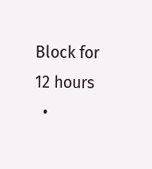Block for 12 hours
  •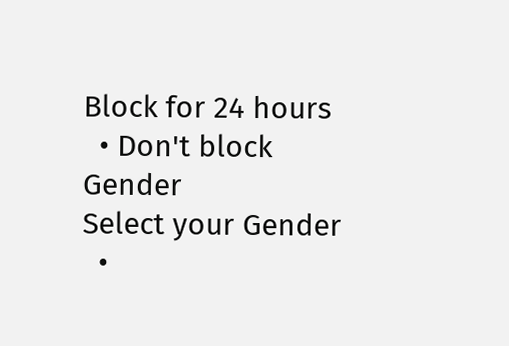Block for 24 hours
  • Don't block
Gender
Select your Gender
  •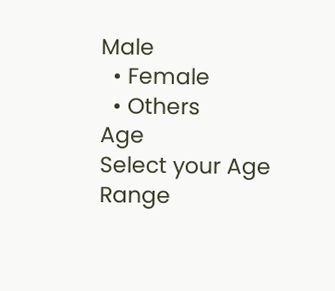Male
  • Female
  • Others
Age
Select your Age Range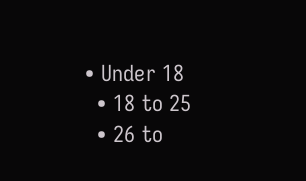• Under 18
  • 18 to 25
  • 26 to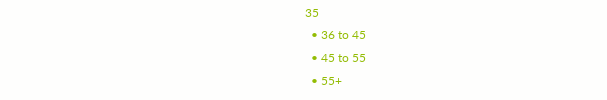35
  • 36 to 45
  • 45 to 55
  • 55+